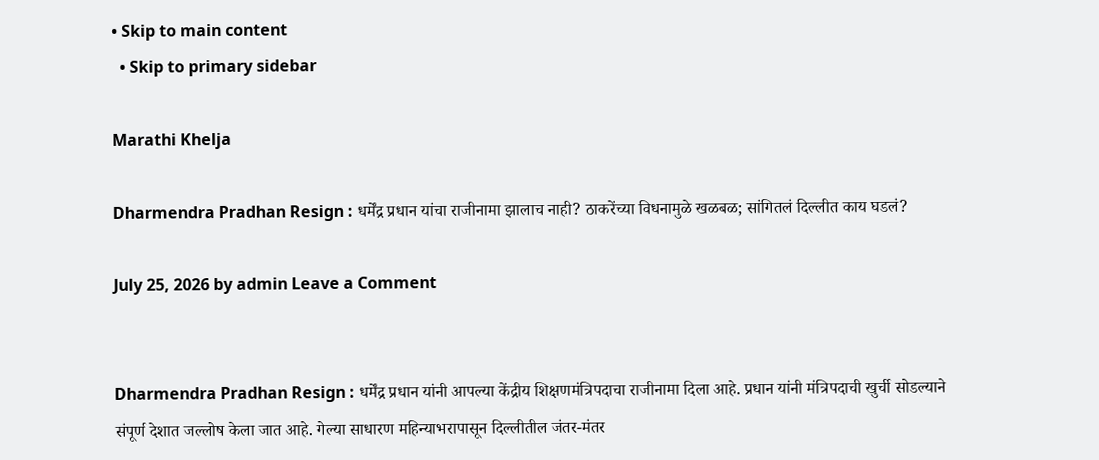• Skip to main content
  • Skip to primary sidebar

Marathi Khelja

Dharmendra Pradhan Resign : धर्मेंद्र प्रधान यांचा राजीनामा झालाच नाही? ठाकरेंच्या विधनामुळे खळबळ; सांगितलं दिल्लीत काय घडलं?

July 25, 2026 by admin Leave a Comment


Dharmendra Pradhan Resign : धर्मेंद्र प्रधान यांनी आपल्या केंद्रीय शिक्षणमंत्रिपदाचा राजीनामा दिला आहे. प्रधान यांनी मंत्रिपदाची खुर्ची सोडल्याने संपूर्ण देशात जल्लोष केला जात आहे. गेल्या साधारण महिन्याभरापासून दिल्लीतील जंतर-मंतर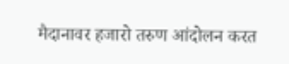मैदानावर हजारो तरुण आंदोलन करत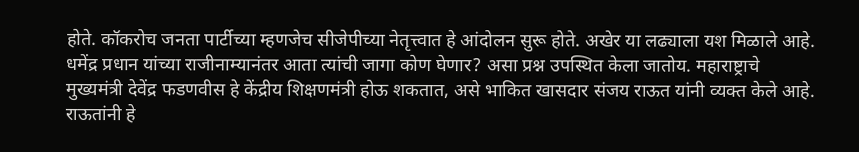होते. कॉकरोच जनता पार्टीच्या म्हणजेच सीजेपीच्या नेतृत्त्वात हे आंदोलन सुरू होते. अखेर या लढ्याला यश मिळाले आहे. धमेंद्र प्रधान यांच्या राजीनाम्यानंतर आता त्यांची जागा कोण घेणार? असा प्रश्न उपस्थित केला जातोय. महाराष्ट्राचे मुख्यमंत्री देवेंद्र फडणवीस हे केंद्रीय शिक्षणमंत्री होऊ शकतात, असे भाकित खासदार संजय राऊत यांनी व्यक्त केले आहे. राऊतांनी हे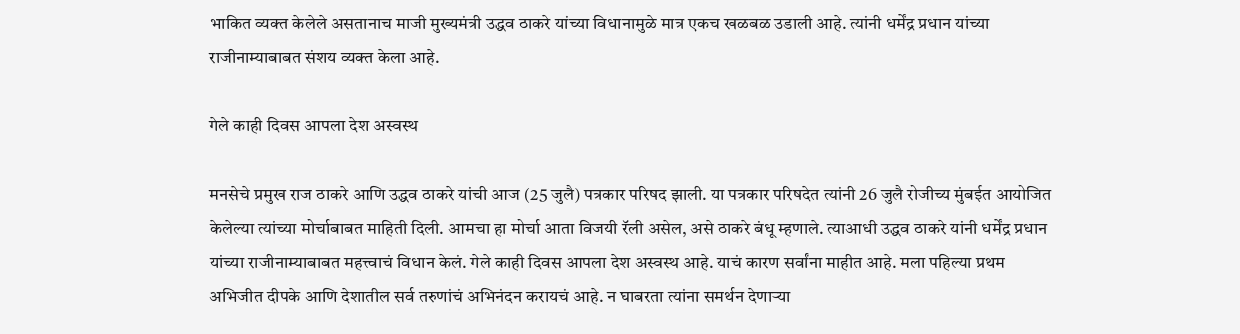भाकित व्यक्त केलेले असतानाच माजी मुख्यमंत्री उद्धव ठाकरे यांच्या विधानामुळे मात्र एकच खळबळ उडाली आहे. त्यांनी धर्मेंद्र प्रधान यांच्या राजीनाम्याबाबत संशय व्यक्त केला आहे.

गेले काही दिवस आपला देश अस्वस्थ

मनसेचे प्रमुख राज ठाकरे आणि उद्धव ठाकरे यांची आज (25 जुलै) पत्रकार परिषद झाली. या पत्रकार परिषदेत त्यांनी 26 जुलै रोजीच्य मुंबईत आयोजित केलेल्या त्यांच्या मोर्चाबाबत माहिती दिली. आमचा हा मोर्चा आता विजयी रॅली असेल, असे ठाकरे बंधू म्हणाले. त्याआधी उद्धव ठाकरे यांनी धर्मेंद्र प्रधान यांच्या राजीनाम्याबाबत महत्त्वाचं विधान केलं. गेले काही दिवस आपला देश अस्वस्थ आहे. याचं कारण सर्वांना माहीत आहे. मला पहिल्या प्रथम अभिजीत दीपके आणि देशातील सर्व तरुणांचं अभिनंदन करायचं आहे. न घाबरता त्यांना समर्थन देणाऱ्या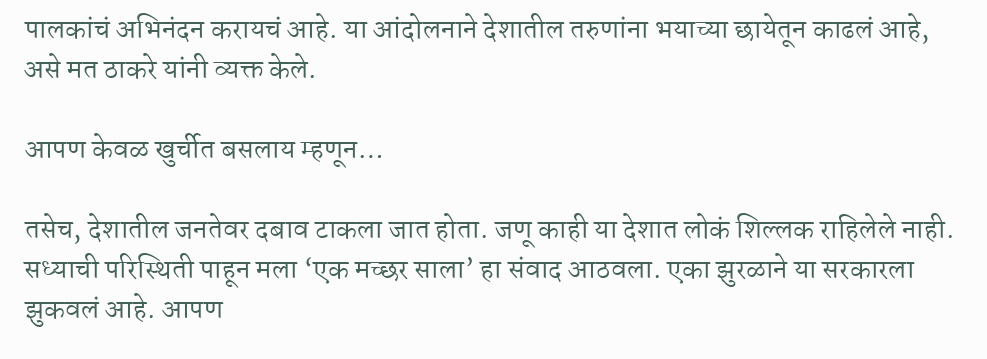पालकांचं अभिनंदन करायचं आहे. या आंदोलनाने देशातील तरुणांना भयाच्या छायेतून काढलं आहे, असे मत ठाकरे यांनी व्यक्त केले.

आपण केवळ खुर्चीत बसलाय म्हणून…

तसेच, देशातील जनतेवर दबाव टाकला जात होता. जणू काही या देशात लोकं शिल्लक राहिलेले नाही. सध्याची परिस्थिती पाहून मला ‘एक मच्छर साला’ हा संवाद आठवला. एका झुरळाने या सरकारला झुकवलं आहे. आपण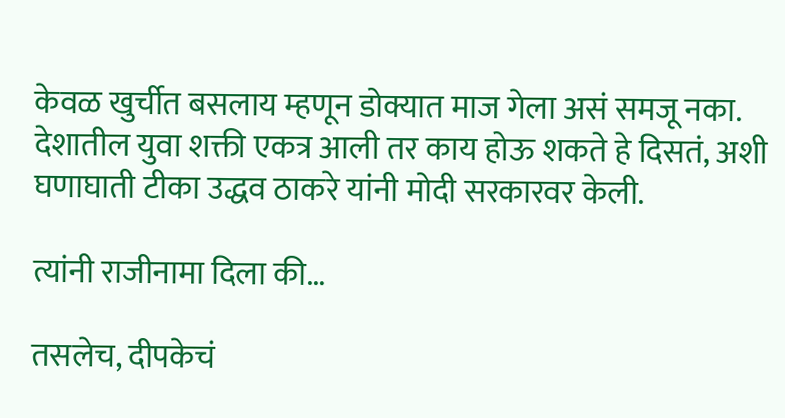केवळ खुर्चीत बसलाय म्हणून डोक्यात माज गेला असं समजू नका. देशातील युवा शक्ती एकत्र आली तर काय होऊ शकते हे दिसतं, अशी घणाघाती टीका उद्धव ठाकरे यांनी मोदी सरकारवर केली.

त्यांनी राजीनामा दिला की…

तसलेच, दीपकेचं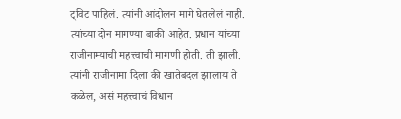ट्विट पाहिलं. त्यांनी आंदोलन मागे घेतलेलं नाही. त्यांच्या दोन मागण्या बाकी आहेत. प्रधान यांच्या राजीनाम्याची महत्त्वाची मागणी होती. ती झाली. त्यांनी राजीनामा दिला की खातेबदल झालाय ते कळेल, असं महत्त्वाचं विधान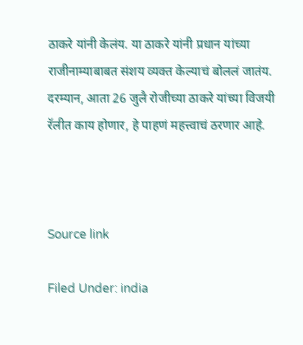ठाकरे यांनी केलंय. या ठाकरे यांनी प्रधान यांच्या राजीनाम्याबाबत संशय व्यक्त केल्याचं बोललं जातंय. दरम्यान, आता 26 जुलै रोजीच्या ठाकरे यांच्या विजयी रॅलीत काय होणार, हे पाहणं महत्त्वाचं ठरणार आहे.



Source link

Filed Under: india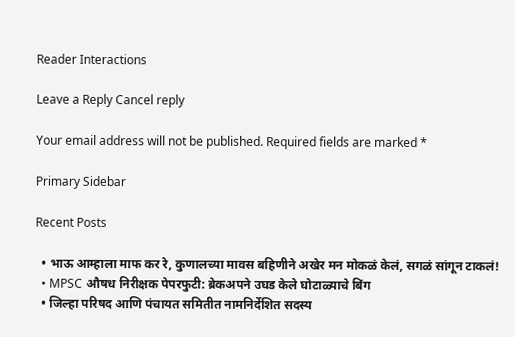Reader Interactions

Leave a Reply Cancel reply

Your email address will not be published. Required fields are marked *

Primary Sidebar

Recent Posts

  • भाऊ आम्हाला माफ कर रे, कुणालच्या मावस बहिणीने अखेर मन मोकळं केलं, सगळं सांगून टाकलं!
  • MPSC औषध निरीक्षक पेपरफुटी: ब्रेकअपने उघड केले घोटाळ्याचे बिंग
  • जिल्हा परिषद आणि पंचायत समितीत नामनिर्देशित सदस्य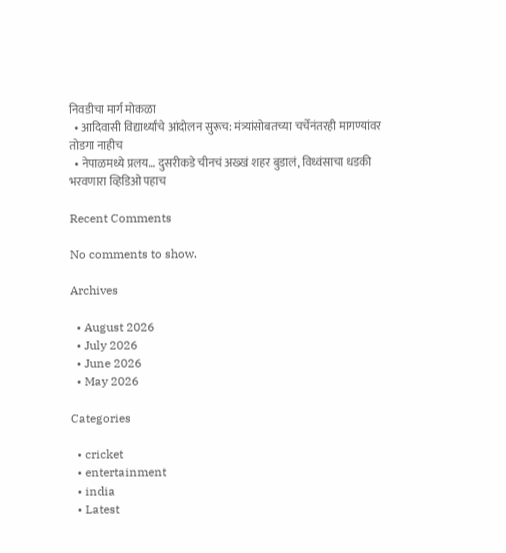निवडीचा मार्ग मोकळा
  • आदिवासी विद्यार्थ्यांचे आंदोलन सुरूच: मंत्र्यांसोबतच्या चर्चेनंतरही मागण्यांवर तोडगा नाहीच
  • नेपाळमध्ये प्रलय… दुसरीकडे चीनचं अख्खं शहर बुडालं, विध्वंसाचा धडकी भरवणारा व्हिडिओ पहाच

Recent Comments

No comments to show.

Archives

  • August 2026
  • July 2026
  • June 2026
  • May 2026

Categories

  • cricket
  • entertainment
  • india
  • Latest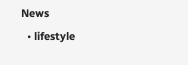News
  • lifestyle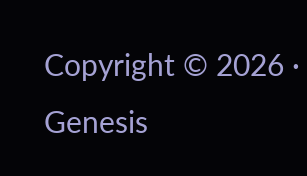Copyright © 2026 · Genesis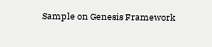Sample on Genesis Framework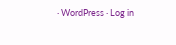· WordPress · Log in